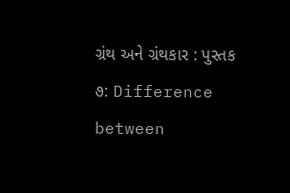ગ્રંથ અને ગ્રંથકાર : પુસ્તક ૭: Difference between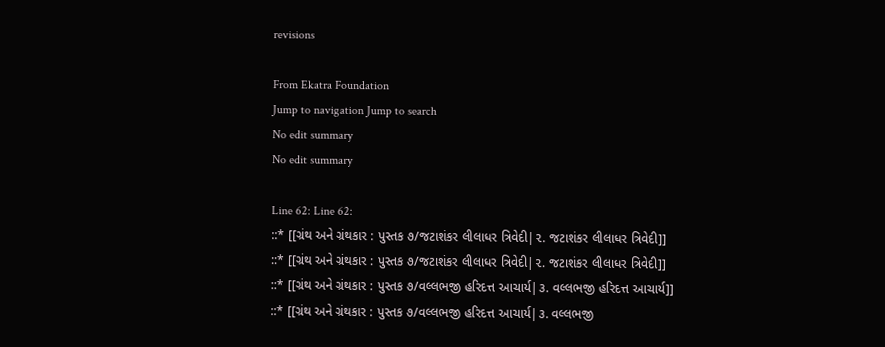revisions

From Ekatra Foundation
Jump to navigation Jump to search
No edit summary
No edit summary

Line 62: Line 62:
::* [[ગ્રંથ અને ગ્રંથકાર : પુસ્તક ૭/જટાશંકર લીલાધર ત્રિવેદી|૨. જટાશંકર લીલાધર ત્રિવેદી]]
::* [[ગ્રંથ અને ગ્રંથકાર : પુસ્તક ૭/જટાશંકર લીલાધર ત્રિવેદી|૨. જટાશંકર લીલાધર ત્રિવેદી]]
::* [[ગ્રંથ અને ગ્રંથકાર : પુસ્તક ૭/વલ્લભજી હરિદત્ત આચાર્ય|૩. વલ્લભજી હરિદત્ત આચાર્ય]]
::* [[ગ્રંથ અને ગ્રંથકાર : પુસ્તક ૭/વલ્લભજી હરિદત્ત આચાર્ય|૩. વલ્લભજી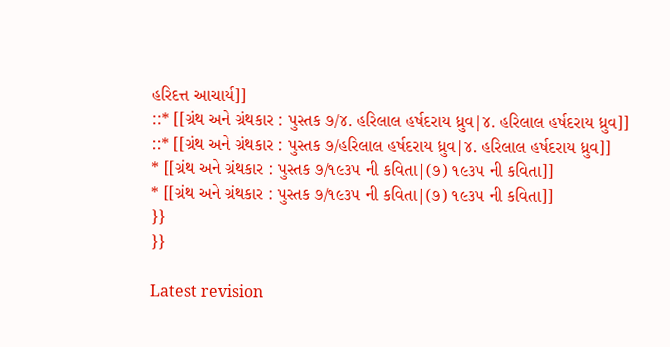હરિદત્ત આચાર્ય]]
::* [[ગ્રંથ અને ગ્રંથકાર : પુસ્તક ૭/૪. હરિલાલ હર્ષદરાય ધ્રુવ|૪. હરિલાલ હર્ષદરાય ધ્રુવ]]
::* [[ગ્રંથ અને ગ્રંથકાર : પુસ્તક ૭/હરિલાલ હર્ષદરાય ધ્રુવ|૪. હરિલાલ હર્ષદરાય ધ્રુવ]]
* [[ગ્રંથ અને ગ્રંથકાર : પુસ્તક ૭/૧૯૩૫ ની કવિતા|(૭) ૧૯૩૫ ની કવિતા]]
* [[ગ્રંથ અને ગ્રંથકાર : પુસ્તક ૭/૧૯૩૫ ની કવિતા|(૭) ૧૯૩૫ ની કવિતા]]
}}
}}

Latest revision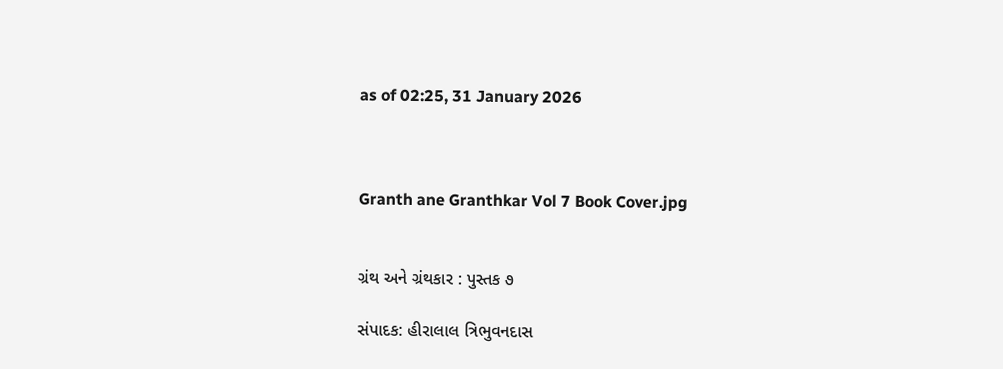as of 02:25, 31 January 2026



Granth ane Granthkar Vol 7 Book Cover.jpg


ગ્રંથ અને ગ્રંથકાર : પુસ્તક ૭

સંપાદક: હીરાલાલ ત્રિભુવનદાસ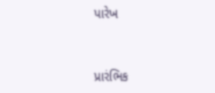પારેખ


પ્રારંભિક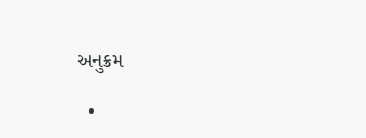અનુક્રમ

  •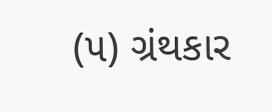(૫) ગ્રંથકાર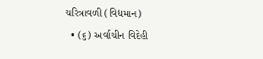ચરિત્રાવળી (વિદ્યમાન)
  • (૬) અર્વાચીન વિદેહી